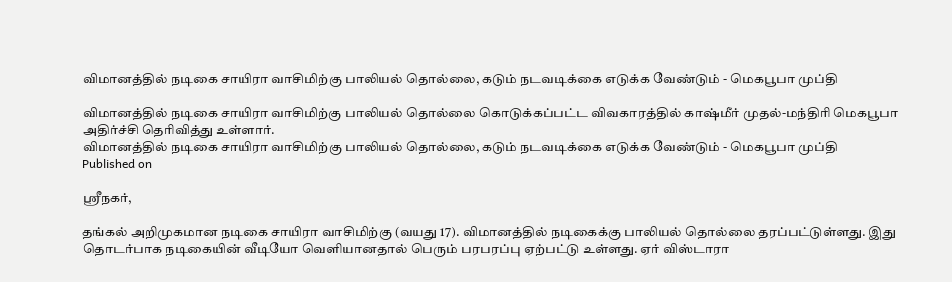விமானத்தில் நடிகை சாயிரா வாசிமிற்கு பாலியல் தொல்லை, கடும் நடவடிக்கை எடுக்க வேண்டும் - மெகபூபா முப்தி

விமானத்தில் நடிகை சாயிரா வாசிமிற்கு பாலியல் தொல்லை கொடுக்கப்பட்ட விவகாரத்தில் காஷ்மீர் முதல்-மந்திரி மெகபூபா அதிர்ச்சி தெரிவித்து உள்ளார்.
விமானத்தில் நடிகை சாயிரா வாசிமிற்கு பாலியல் தொல்லை, கடும் நடவடிக்கை எடுக்க வேண்டும் - மெகபூபா முப்தி
Published on

ஸ்ரீநகர்,

தங்கல் அறிமுகமான நடிகை சாயிரா வாசிமிற்கு (வயது 17). விமானத்தில் நடிகைக்கு பாலியல் தொல்லை தரப்பட்டுள்ளது. இது தொடர்பாக நடிகையின் வீடியோ வெளியானதால் பெரும் பரபரப்பு ஏற்பட்டு உள்ளது. ஏர் விஸ்டாரா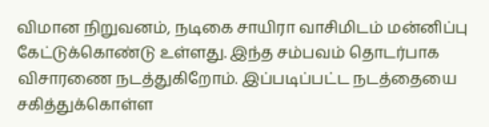விமான நிறுவனம், நடிகை சாயிரா வாசிமிடம் மன்னிப்பு கேட்டுக்கொண்டு உள்ளது. இந்த சம்பவம் தொடர்பாக விசாரணை நடத்துகிறோம். இப்படிப்பட்ட நடத்தையை சகித்துக்கொள்ள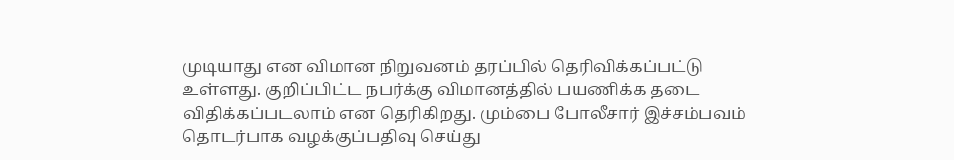முடியாது என விமான நிறுவனம் தரப்பில் தெரிவிக்கப்பட்டு உள்ளது. குறிப்பிட்ட நபர்க்கு விமானத்தில் பயணிக்க தடை விதிக்கப்படலாம் என தெரிகிறது. மும்பை போலீசார் இச்சம்பவம் தொடர்பாக வழக்குப்பதிவு செய்து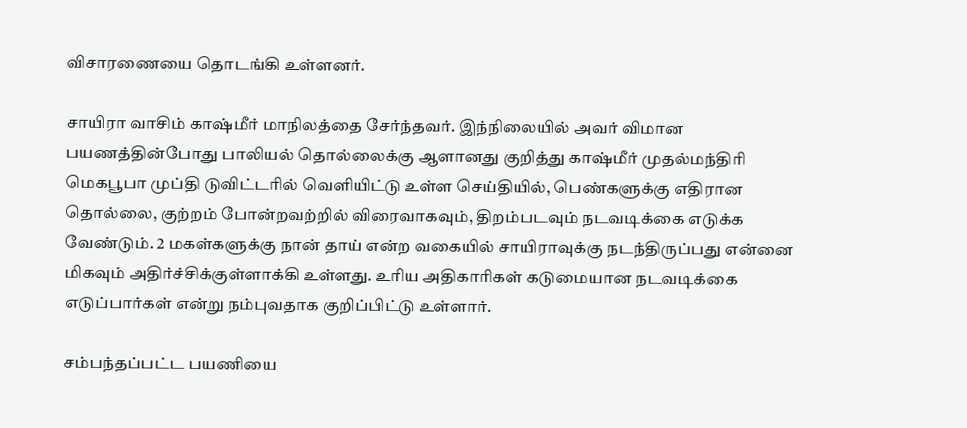விசாரணையை தொடங்கி உள்ளனர்.

சாயிரா வாசிம் காஷ்மீர் மாநிலத்தை சேர்ந்தவர். இந்நிலையில் அவர் விமான பயணத்தின்போது பாலியல் தொல்லைக்கு ஆளானது குறித்து காஷ்மீர் முதல்மந்திரி மெகபூபா முப்தி டுவிட்டரில் வெளியிட்டு உள்ள செய்தியில், பெண்களுக்கு எதிரான தொல்லை, குற்றம் போன்றவற்றில் விரைவாகவும், திறம்படவும் நடவடிக்கை எடுக்க வேண்டும். 2 மகள்களுக்கு நான் தாய் என்ற வகையில் சாயிராவுக்கு நடந்திருப்பது என்னை மிகவும் அதிர்ச்சிக்குள்ளாக்கி உள்ளது. உரிய அதிகாரிகள் கடுமையான நடவடிக்கை எடுப்பார்கள் என்று நம்புவதாக குறிப்பிட்டு உள்ளார்.

சம்பந்தப்பட்ட பயணியை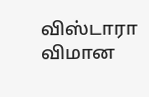விஸ்டாரா விமான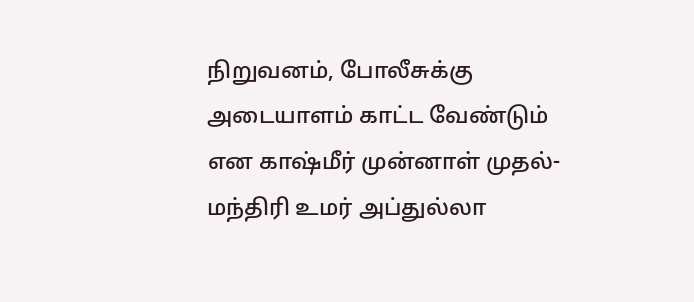நிறுவனம், போலீசுக்கு அடையாளம் காட்ட வேண்டும் என காஷ்மீர் முன்னாள் முதல்-மந்திரி உமர் அப்துல்லா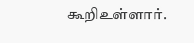கூறிஉள்ளார்.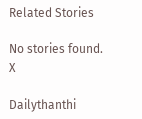Related Stories

No stories found.
X

Dailythanthi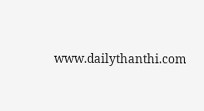www.dailythanthi.com